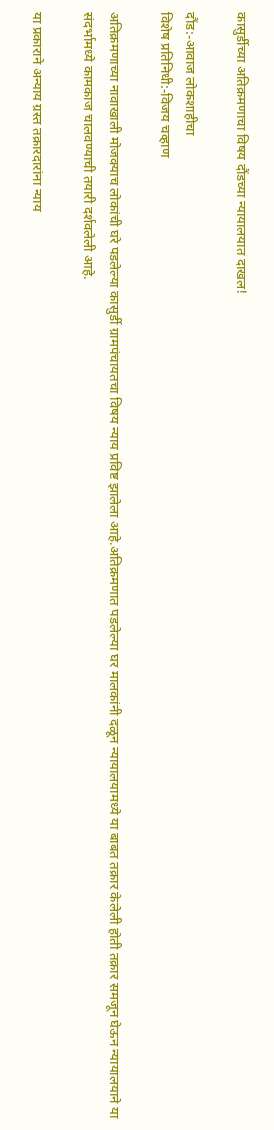कासुर्डीच्या अतिक्रमणाचा विषय दौंडच्या न्यायालयात दाखल!

दौंड:-आवाज लोकशाहीचा
विशेष प्रतिनिधी:-विजय चव्हाण

अतिक्रमणाच्या नावाखाली मोजक्याच लोकांची घरे पडलेल्या कासुर्डी ग्रामपंचायतचा विषय न्याय प्रविष्ट झालेला आहे.अतिक्रमणात पडलेल्या घर मालकांनी दळून न्यायालयामध्ये या बाबत तक्रार केलेली होती तक्रार समजून घेऊन न्यायालयाने या संदर्भामध्ये कामकाज चालवण्याची तयारी दर्शवलेली आहे.

या प्रकाराने अन्याय ग्रस्त तक्रारदारांना न्याय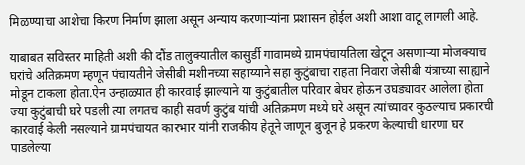मिळण्याचा आशेचा किरण निर्माण झाला असून अन्याय करणाऱ्यांना प्रशासन होईल अशी आशा वाटू लागली आहे.

याबाबत सविस्तर माहिती अशी की दौंड तालुक्यातील कासुर्डी गावामध्ये ग्रामपंचायतिला खेटून असणाऱ्या मोजक्याच घरांचे अतिक्रमण म्हणून पंचायतीने जेसीबी मशीनच्या सहाय्याने सहा कुटुंबाचा राहता निवारा जेसीबी यंत्राच्या साह्याने मोडून टाकला होता.ऐन उन्हाळ्यात ही कारवाई झाल्याने या कुटुंबातील परिवार बेघर होऊन उघड्यावर आलेला होता ज्या कुटुंबाची घरे पडली त्या लगतच काही सवर्ण कुटुंब यांची अतिक्रमण मध्ये घरे असून त्यांच्यावर कुठल्याच प्रकारची कारवाई केली नसल्याने ग्रामपंचायत कारभार यांनी राजकीय हेतूने जाणून बुजून हे प्रकरण केल्याची धारणा घर पाडलेल्या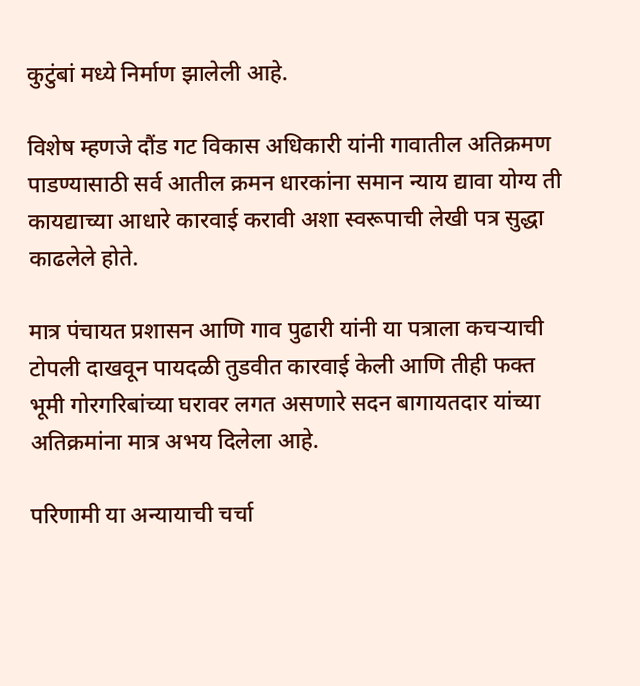कुटुंबां मध्ये निर्माण झालेली आहे.

विशेष म्हणजे दौंड गट विकास अधिकारी यांनी गावातील अतिक्रमण पाडण्यासाठी सर्व आतील क्रमन धारकांना समान न्याय द्यावा योग्य ती कायद्याच्या आधारे कारवाई करावी अशा स्वरूपाची लेखी पत्र सुद्धा काढलेले होते.

मात्र पंचायत प्रशासन आणि गाव पुढारी यांनी या पत्राला कचऱ्याची टोपली दाखवून पायदळी तुडवीत कारवाई केली आणि तीही फक्त भूमी गोरगरिबांच्या घरावर लगत असणारे सदन बागायतदार यांच्या अतिक्रमांना मात्र अभय दिलेला आहे.

परिणामी या अन्यायाची चर्चा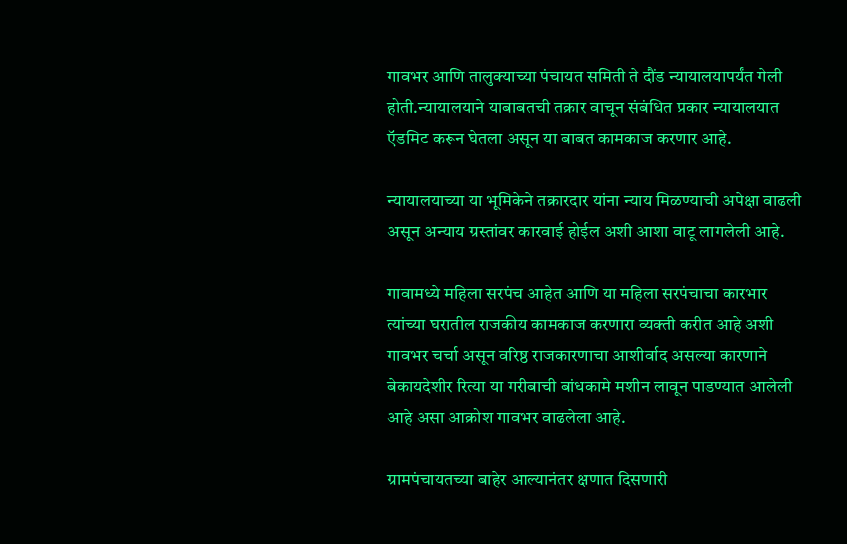गावभर आणि तालुक्याच्या पंचायत समिती ते दौंड न्यायालयापर्यंत गेली होती.न्यायालयाने याबाबतची तक्रार वाचून संबंधित प्रकार न्यायालयात ऍडमिट करून घेतला असून या बाबत कामकाज करणार आहे.

न्यायालयाच्या या भूमिकेने तक्रारदार यांना न्याय मिळण्याची अपेक्षा वाढली असून अन्याय ग्रस्तांवर कारवाई होईल अशी आशा वाटू लागलेली आहे.

गावामध्ये महिला सरपंच आहेत आणि या महिला सरपंचाचा कारभार त्यांच्या घरातील राजकीय कामकाज करणारा व्यक्ती करीत आहे अशी गावभर चर्चा असून वरिष्ठ राजकारणाचा आशीर्वाद असल्या कारणाने बेकायदेशीर रित्या या गरीबाची बांधकामे मशीन लावून पाडण्यात आलेली आहे असा आक्रोश गावभर वाढलेला आहे.

ग्रामपंचायतच्या बाहेर आल्यानंतर क्षणात दिसणारी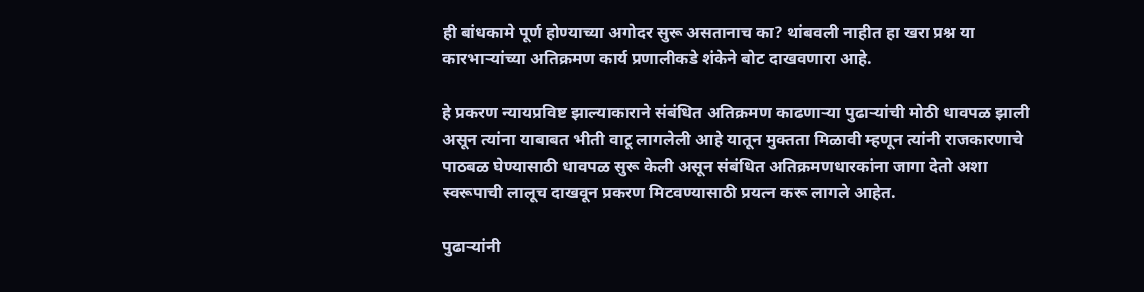ही बांधकामे पूर्ण होण्याच्या अगोदर सुरू असतानाच का? थांबवली नाहीत हा खरा प्रश्न या कारभाऱ्यांच्या अतिक्रमण कार्य प्रणालीकडे शंकेने बोट दाखवणारा आहे.

हे प्रकरण न्यायप्रविष्ट झाल्याकाराने संबंधित अतिक्रमण काढणाऱ्या पुढार्‍यांची मोठी धावपळ झाली असून त्यांना याबाबत भीती वाटू लागलेली आहे यातून मुक्तता मिळावी म्हणून त्यांनी राजकारणाचे पाठबळ घेण्यासाठी धावपळ सुरू केली असून संबंधित अतिक्रमणधारकांना जागा देतो अशा स्वरूपाची लालूच दाखवून प्रकरण मिटवण्यासाठी प्रयत्न करू लागले आहेत.

पुढार्‍यांनी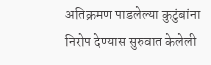अतिक्रमण पाडलेल्या कुटुंबांना निरोप देण्यास सुरुवात केलेली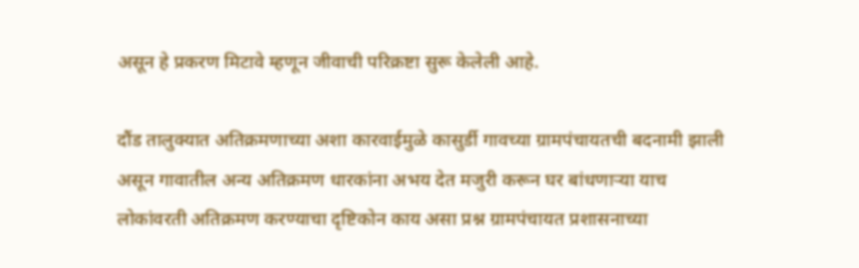असून हे प्रकरण मिटावे म्हणून जीवाची परिक्रष्टा सुरू केलेली आहे.

दौंड तालुक्यात अतिक्रमणाच्या अशा कारवाईमुळे कासुर्डी गावच्या ग्रामपंचायतची बदनामी झाली असून गावातील अन्य अतिक्रमण धारकांना अभय देत मजुरी करून घर बांधणाऱ्या याच लोकांवरती अतिक्रमण करण्याचा दृष्टिकोन काय असा प्रश्न ग्रामपंचायत प्रशासनाच्या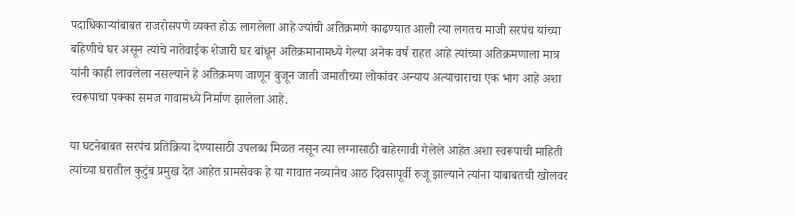पदाधिकाऱ्यांबाबत राजरोसपणे व्यक्त होऊ लागलेला आहे ज्यांची अतिक्रमणे काढण्यात आली त्या लगतच माजी सरपंच यांच्या बहिणीचे घर असून त्यांचे नातेवाईक शेजारी घर बांधून अतिक्रमानामध्ये गेल्या अनेक वर्ष राहत आहे त्यांच्या अतिक्रमणाला मात्र यांनी काही लावलेला नसल्याने हे अतिक्रमण जाणून बुजून जाती जमातीच्या लोकांवर अन्याय अत्याचाराचा एक भाग आहे अशा स्वरूपाचा पक्का समज गावामध्ये निर्माण झालेला आहे.

या घटनेबाबत सरपंच प्रतिक्रिया देण्यासाठी उपलब्ध मिळत नसून त्या लग्नासाठी बाहेरगावी गेलेले आहेत अशा स्वरूपाची माहिती त्यांच्या घरातील कुटुंब प्रमुख देत आहेत ग्रामसेवक हे या गावात नव्यानेच आठ दिवसापूर्वी रुजू झाल्याने त्यांना याबाबतची खोलवर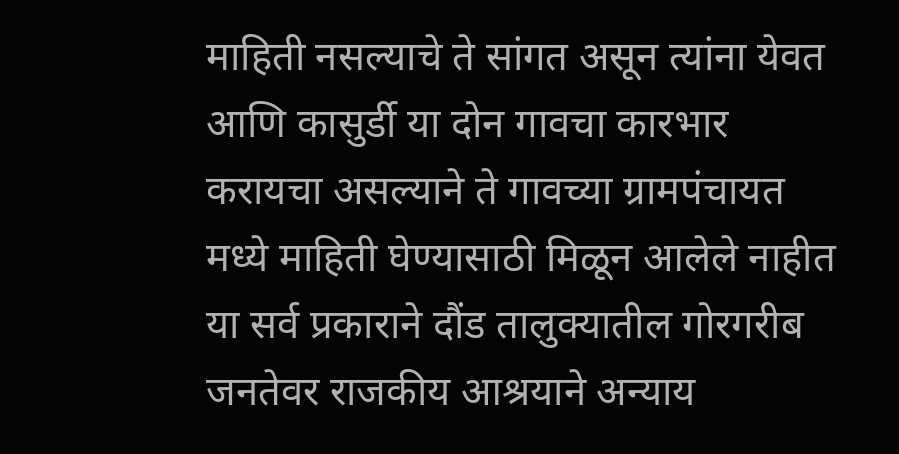माहिती नसल्याचे ते सांगत असून त्यांना येवत आणि कासुर्डी या दोन गावचा कारभार करायचा असल्याने ते गावच्या ग्रामपंचायत मध्ये माहिती घेण्यासाठी मिळून आलेले नाहीत या सर्व प्रकाराने दौंड तालुक्यातील गोरगरीब जनतेवर राजकीय आश्रयाने अन्याय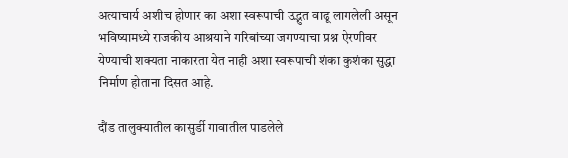अत्याचार्य अशीच होणार का अशा स्वरूपाची उद्भुत वाढू लागलेली असून भविष्यामध्ये राजकीय आश्रयाने गरिबांच्या जगण्याचा प्रश्न ऐरणीवर येण्याची शक्यता नाकारता येत नाही अशा स्वरूपाची शंका कुशंका सुद्धा निर्माण होताना दिसत आहे.

दौंड तालुक्यातील कासुर्डी गावातील पाडलेले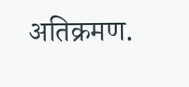अतिक्रमण.